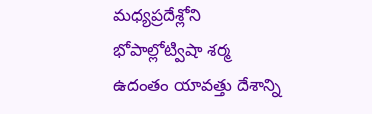మధ్యప్రదేశ్లోని భోపాల్లోట్విషా శర్మ ఉదంతం యావత్తు దేశాన్ని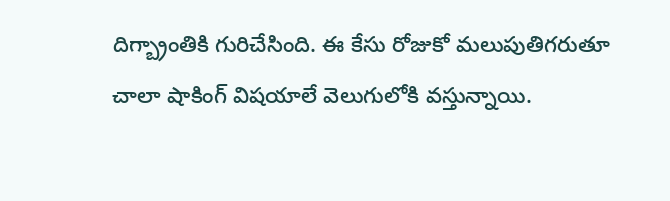దిగ్బ్రాంతికి గురిచేసింది. ఈ కేసు రోజుకో మలుపుతిగరుతూ చాలా షాకింగ్ విషయాలే వెలుగులోకి వస్తున్నాయి.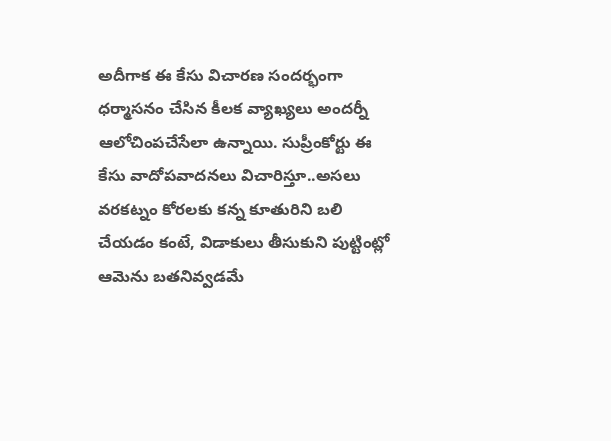అదీగాక ఈ కేసు విచారణ సందర్భంగా ధర్మాసనం చేసిన కీలక వ్యాఖ్యలు అందర్నీ ఆలోచింపచేసేలా ఉన్నాయి. సుప్రీంకోర్టు ఈ కేసు వాదోపవాదనలు విచారిస్తూ..అసలు వరకట్నం కోరలకు కన్న కూతురిని బలి చేయడం కంటే, విడాకులు తీసుకుని పుట్టింట్లో ఆమెను బతనివ్వడమే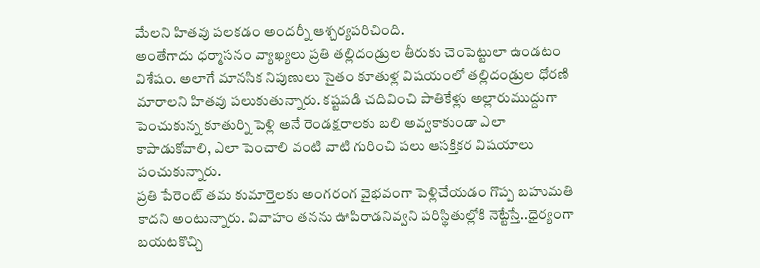మేలని హితవు పలకడం అందర్నీ ఆశ్చర్యపరిచింది.
అంతేగాదు ధర్మాసనం వ్యాఖ్యలు ప్రతి తల్లిదండ్రుల తీరుకు చెంపెట్టులా ఉండటం విశేషం. అలాగే మానసిక నిపుణులు సైతం కూతుళ్ల విషయంలో తల్లిదండ్రుల ధోరణి మారాలని హితవు పలుకుతున్నారు. కష్టపడి చదివించి పాతికేళ్లు అల్లారుముద్దుగా పెంచుకున్న కూతుర్ని పెళ్లి అనే రెండక్షరాలకు బలి అవ్వకాకుండా ఎలా కాపాడుకోవాలి, ఎలా పెంచాలి వంటి వాటి గురించి పలు ఆసక్తికర విషయాలు పంచుకున్నారు.
ప్రతి పేరెంట్ తమ కుమార్తెలకు అంగరంగ వైభవంగా పెళ్లిచేయడం గొప్ప బహుమతి కాదని అంటున్నారు. వివాహం తనను ఊపిరాడనివ్వని పరిస్థితుల్లోకి నెట్టేస్తే..ధైర్యంగా బయటకొచ్చి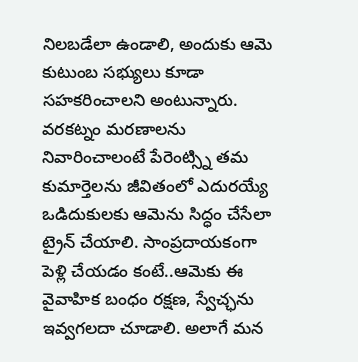నిలబడేలా ఉండాలి, అందుకు ఆమె కుటుంబ సభ్యులు కూడా సహకరించాలని అంటున్నారు.
వరకట్నం మరణాలను నివారించాలంటే పేరెంట్స్ని తమ కుమార్తెలను జీవితంలో ఎదురయ్యే ఒడిదుకులకు ఆమెను సిద్ధం చేసేలా ట్రైన్ చేయాలి. సాంప్రదాయకంగా పెళ్లి చేయడం కంటే..ఆమెకు ఈ వైవాహిక బంధం రక్షణ, స్వేచ్ఛను ఇవ్వగలదా చూడాలి. అలాగే మన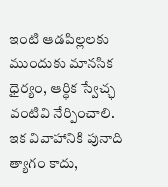ఇంటి ఆడపిల్లలకు ముందుకు మానసిక ధైర్యం, ఆర్ధిక స్వేచ్ఛ వంటివి నేర్పించాలి.
ఇక వివాహానికి పునాది త్యాగం కాదు,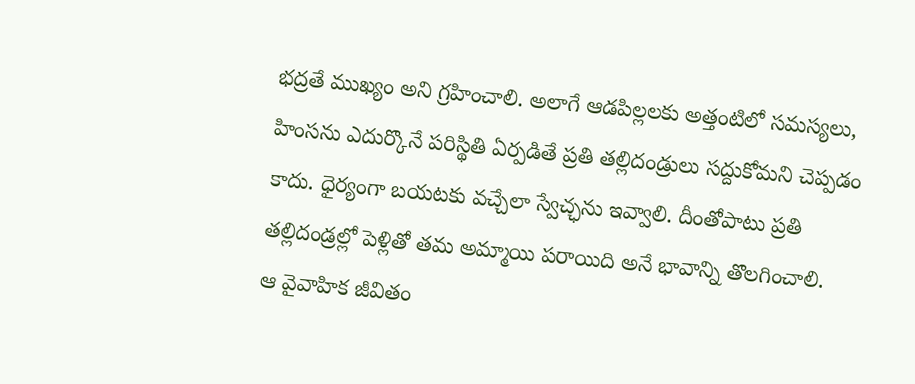భద్రతే ముఖ్యం అని గ్రహించాలి. అలాగే ఆడపిల్లలకు అత్తంటిలో సమస్యలు, హింసను ఎదుర్కొనే పరిస్థితి ఏర్పడితే ప్రతి తల్లిదండ్రులు సద్దుకోమని చెప్పడం కాదు. ధైర్యంగా బయటకు వచ్చేలా స్వేచ్ఛను ఇవ్వాలి. దీంతోపాటు ప్రతి తల్లిదండ్రల్లో పెళ్లితో తమ అమ్మాయి పరాయిది అనే భావాన్ని తొలగించాలి.
ఆ వైవాహిక జీవితం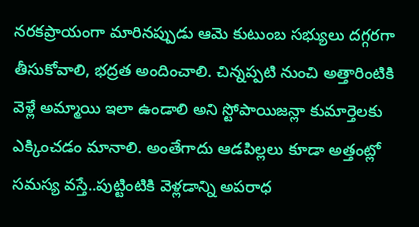నరకప్రాయంగా మారినప్పుడు ఆమె కుటుంబ సభ్యులు దగ్గరగా తీసుకోవాలి, భద్రత అందించాలి. చిన్నప్పటి నుంచి అత్తారింటికి వెళ్లే అమ్మాయి ఇలా ఉండాలి అని స్టోపాయిజన్లా కుమార్తెలకు ఎక్కించడం మానాలి. అంతేగాదు ఆడపిల్లలు కూడా అత్తంట్లో సమస్య వస్తే..పుట్టింటికి వెళ్లడాన్ని అపరాధ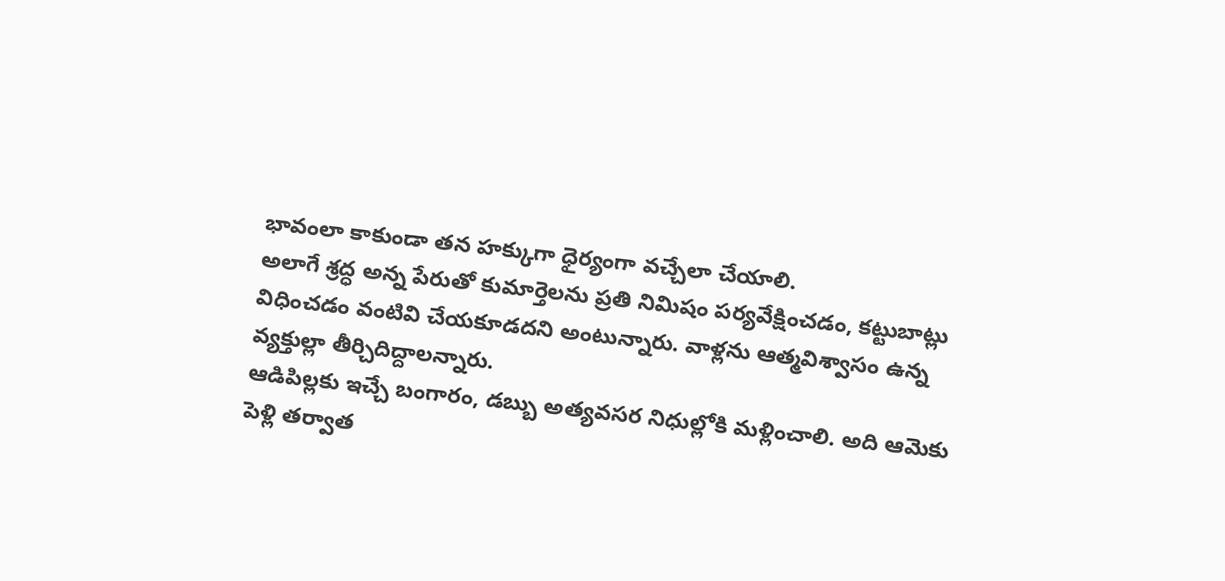భావంలా కాకుండా తన హక్కుగా ధైర్యంగా వచ్చేలా చేయాలి.
అలాగే శ్రద్ధ అన్న పేరుతో కుమార్తెలను ప్రతి నిమిషం పర్యవేక్షించడం, కట్టుబాట్లు విధించడం వంటివి చేయకూడదని అంటున్నారు. వాళ్లను ఆత్మవిశ్వాసం ఉన్న వ్యక్తుల్లా తీర్చిదిద్దాలన్నారు.
ఆడిపిల్లకు ఇచ్చే బంగారం, డబ్బు అత్యవసర నిధుల్లోకి మళ్లించాలి. అది ఆమెకు పెళ్లి తర్వాత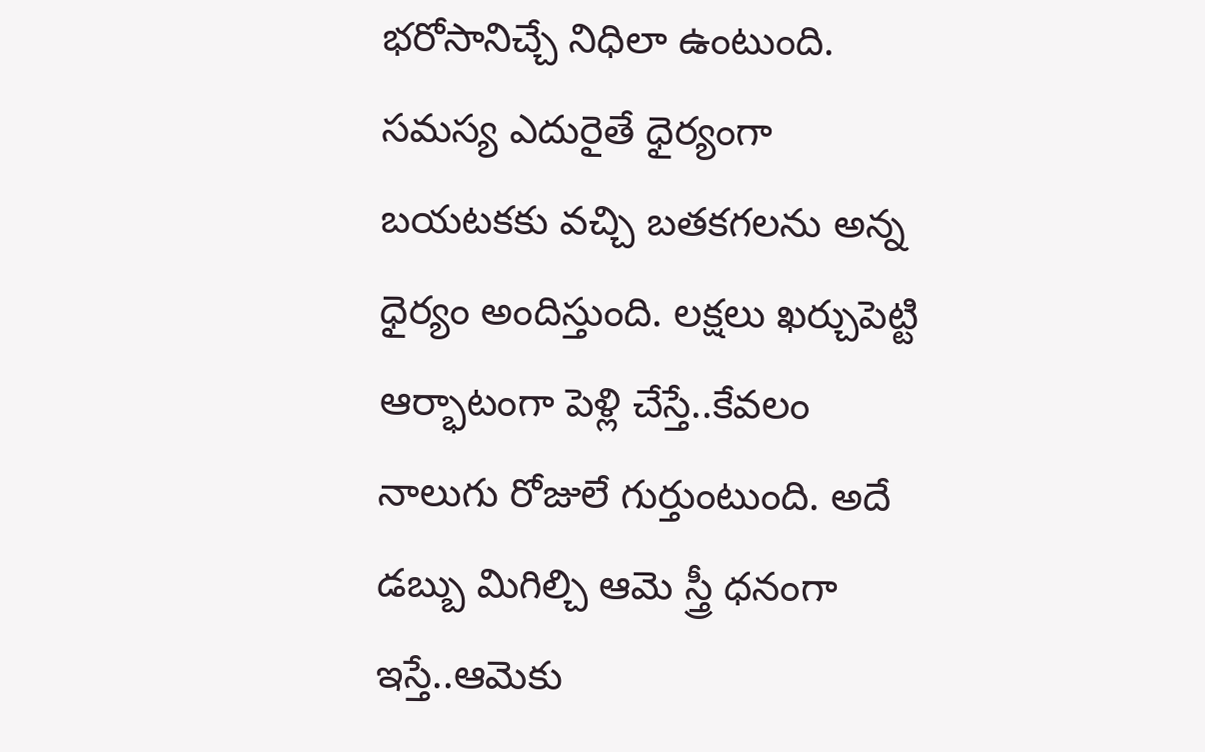భరోసానిచ్చే నిధిలా ఉంటుంది. సమస్య ఎదురైతే ధైర్యంగా బయటకకు వచ్చి బతకగలను అన్న ధైర్యం అందిస్తుంది. లక్షలు ఖర్చుపెట్టి ఆర్భాటంగా పెళ్లి చేస్తే..కేవలం నాలుగు రోజులే గుర్తుంటుంది. అదే డబ్బు మిగిల్చి ఆమె స్త్రీ ధనంగా ఇస్తే..ఆమెకు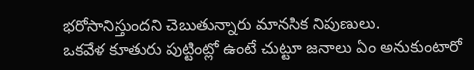భరోసానిస్తుందని చెబుతున్నారు మానసిక నిపుణులు.
ఒకవేళ కూతురు పుట్టింట్లో ఉంటే చుట్టూ జనాలు ఏం అనుకుంటారో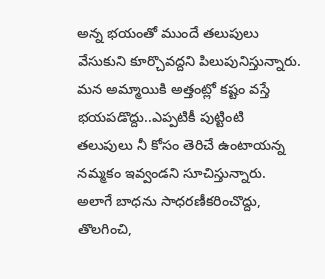అన్న భయంతో ముందే తలుపులు వేసుకుని కూర్చొవద్దని పిలుపునిస్తున్నారు. మన అమ్మాయికి అత్తంట్లో కష్టం వస్తే భయపడొద్దు..ఎప్పటికీ పుట్టింటి తలుపులు నీ కోసం తెరిచే ఉంటాయన్న నమ్మకం ఇవ్వండని సూచిస్తున్నారు. అలాగే బాధను సాధరణీకరించొద్దు, తొలగించి,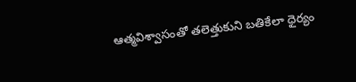ఆత్మవిశ్వాసంతో తలెత్తుకుని బతికేలా ధైర్యం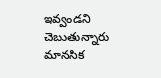ఇవ్వండని చెబుతున్నారు మానసిక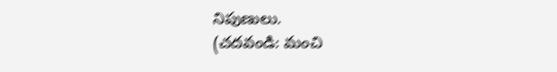నిపుణులు.
(చదవండి: మంచి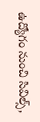ఉద్యోగం నుంచి సివిల్స్,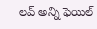లవ్ అన్ని ఫెయిల్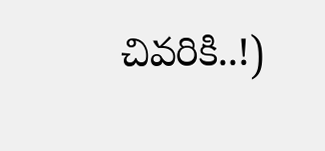చివరికి..!)